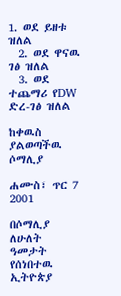1. ወደ ይዘቱ ዝለል
  2. ወደ ዋናዉ ገፅ ዝለል
  3. ወደ ተጨማሪ የDW ድረ-ገፅ ዝለል

ከቀዉስ ያልወጣችዉ ሶማሊያ

ሐሙስ፣ ጥር 7 2001

በሶማሊያ ለሁለት ዓመታት የሰነበተዉ ኢትዮጵያ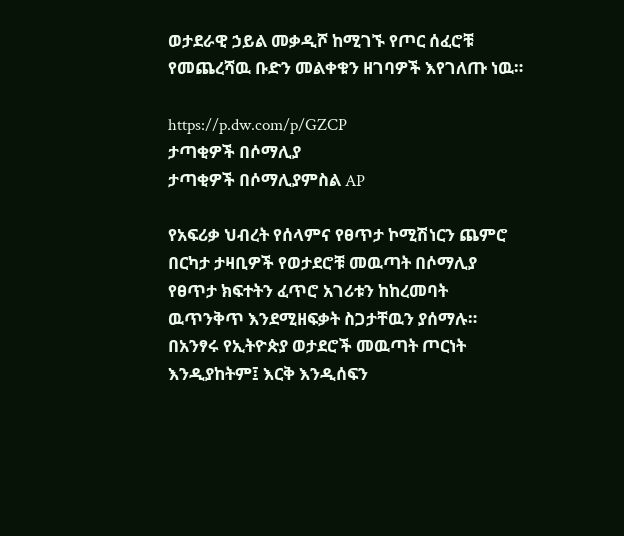ወታደራዊ ኃይል መቃዲሾ ከሚገኙ የጦር ሰፈሮቹ የመጨረሻዉ ቡድን መልቀቁን ዘገባዎች እየገለጡ ነዉ።

https://p.dw.com/p/GZCP
ታጣቂዎች በሶማሊያ
ታጣቂዎች በሶማሊያምስል AP

የአፍሪቃ ህብረት የሰላምና የፀጥታ ኮሚሽነርን ጨምሮ በርካታ ታዛቢዎች የወታደሮቹ መዉጣት በሶማሊያ የፀጥታ ክፍተትን ፈጥሮ አገሪቱን ከከረመባት ዉጥንቅጥ እንደሚዘፍቃት ስጋታቸዉን ያሰማሉ። በአንፃሩ የኢትዮጵያ ወታደሮች መዉጣት ጦርነት እንዲያከትም፤ እርቅ እንዲሰፍን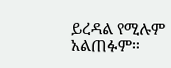ይረዳል የሚሉም አልጠፉም።